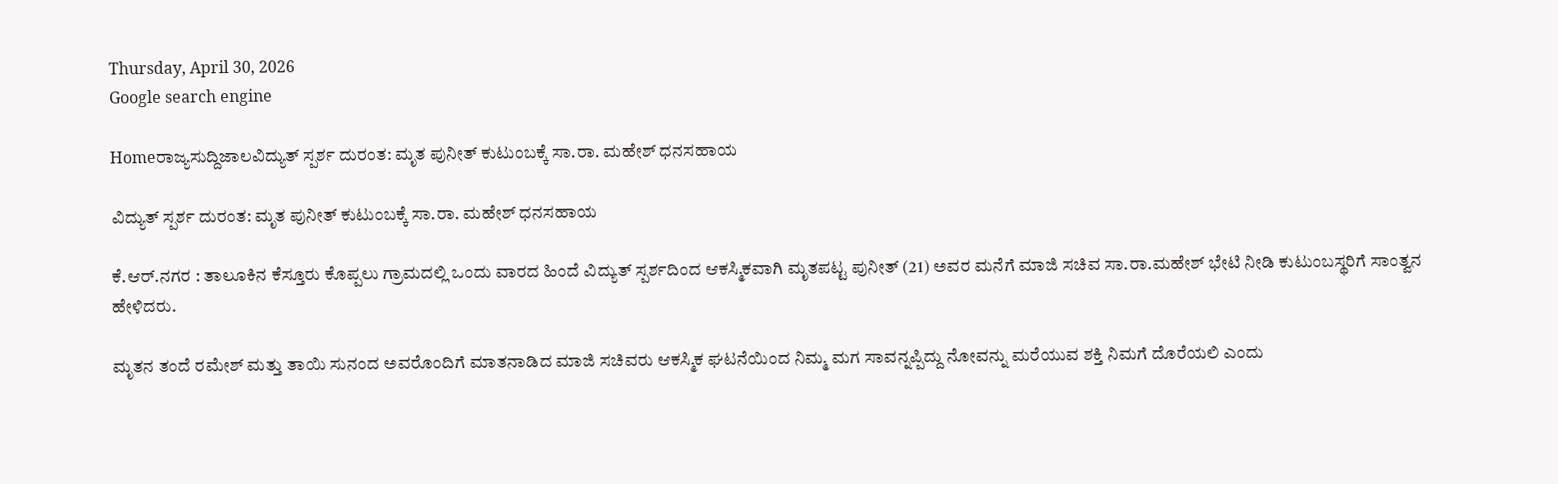Thursday, April 30, 2026
Google search engine

Homeರಾಜ್ಯಸುದ್ದಿಜಾಲವಿದ್ಯುತ್ ಸ್ಪರ್ಶ ದುರಂತ: ಮೃತ ಪುನೀತ್ ಕುಟುಂಬಕ್ಕೆ ಸಾ.ರಾ. ಮಹೇಶ್ ಧನ‌ಸಹಾಯ

ವಿದ್ಯುತ್ ಸ್ಪರ್ಶ ದುರಂತ: ಮೃತ ಪುನೀತ್ ಕುಟುಂಬಕ್ಕೆ ಸಾ.ರಾ. ಮಹೇಶ್ ಧನ‌ಸಹಾಯ

ಕೆ.ಆರ್.ನಗರ : ತಾಲೂಕಿನ‌ ಕೆಸ್ತೂರು‌ ಕೊಪ್ಪಲು ಗ್ರಾಮದಲ್ಲಿ ಒಂದು ವಾರದ ಹಿಂದೆ ವಿದ್ಯುತ್ ಸ್ಪರ್ಶದಿಂದ ಆಕಸ್ಮಿಕವಾಗಿ ಮೃತಪಟ್ಟ ಪುನೀತ್ (21) ಅವರ ಮನೆಗೆ ಮಾಜಿ ಸಚಿವ ಸಾ.ರಾ.ಮಹೇಶ್ ಭೇಟಿ ನೀಡಿ ಕುಟುಂಬಸ್ಥರಿಗೆ ಸಾಂತ್ವನ ಹೇಳಿದರು.

ಮೃತನ ತಂದೆ ರಮೇಶ್ ಮತ್ತು ತಾಯಿ‌ ಸುನಂದ ಅವರೊಂದಿಗೆ‌ ಮಾತನಾಡಿದ ಮಾಜಿ ಸಚಿವರು ಆಕಸ್ಮಿಕ ಘಟನೆಯಿಂದ ನಿಮ್ಮ‌ ಮಗ ಸಾವನ್ನಪ್ಪಿದ್ದು ನೋವನ್ನು ಮರೆಯುವ ಶಕ್ತಿ ನಿಮಗೆ ದೊರೆಯಲಿ ಎಂದು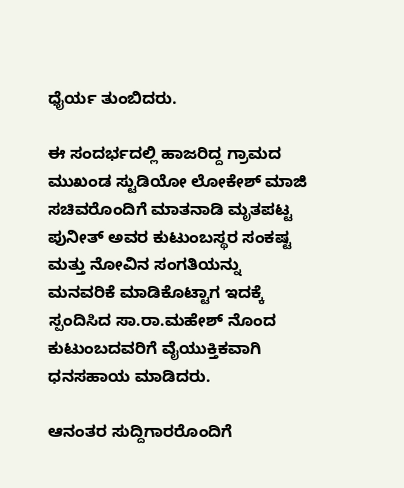ಧೈರ್ಯ ತುಂಬಿದರು.

ಈ ಸಂದರ್ಭದಲ್ಲಿ ಹಾಜರಿದ್ದ ಗ್ರಾಮದ‌ ಮುಖಂಡ ಸ್ಟುಡಿಯೋ ಲೋಕೇಶ್ ಮಾಜಿ ಸಚಿವರೊಂದಿಗೆ ಮಾತನಾಡಿ ಮೃತಪಟ್ಟ ಪುನೀತ್ ಅವರ ಕುಟುಂಬಸ್ಥರ ಸಂಕಷ್ಟ ಮತ್ತು ನೋವಿನ ಸಂಗತಿಯನ್ನು ಮನವರಿಕೆ ಮಾಡಿಕೊಟ್ಟಾಗ ಇದಕ್ಕೆ ಸ್ಪಂದಿಸಿದ ಸಾ.ರಾ.ಮಹೇಶ್ ನೊಂದ ಕುಟುಂಬದವರಿಗೆ ವೈಯುಕ್ತಿಕವಾಗಿ ಧನ‌ಸಹಾಯ ಮಾಡಿದರು.

ಆನಂತರ ಸುದ್ದಿಗಾರರೊಂದಿಗೆ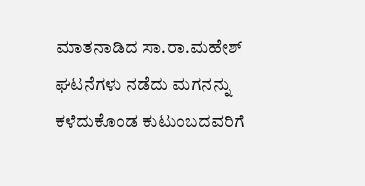ಮಾತನಾಡಿದ ಸಾ.ರಾ.ಮಹೇಶ್ ಘಟನೆಗಳು ನಡೆದು‌ ಮಗನನ್ನು ಕಳೆದುಕೊಂಡ ಕುಟುಂಬದವರಿಗೆ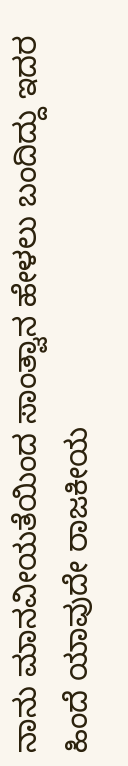ನಾನು‌ ಮಾನವೀಯತೆಯಿಂದ ಸಾಂತ್ವಾನ ಹೇಳಲು ಬಂದಿದ್ದು ಇದರ ಹಿಂದೆ ಯಾವುದೇ ರಾಜಕೀಯ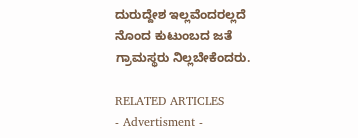ದುರುದ್ದೇಶ ಇಲ್ಲವೆಂದರಲ್ಲದೆ ನೊಂದ ಕುಟುಂಬದ ಜತೆ ಗ್ರಾಮಸ್ಥರು ನಿಲ್ಲಬೇಕೆಂದರು.

RELATED ARTICLES
- Advertisment -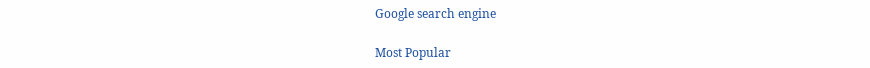Google search engine

Most Popular